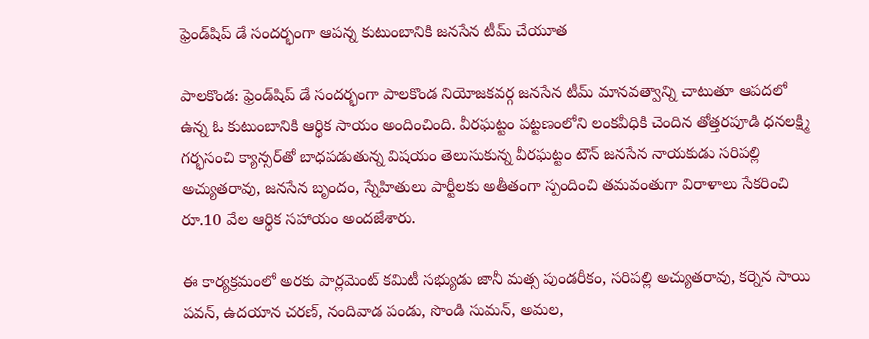ఫ్రెండ్‌షిప్ డే సందర్భంగా ఆపన్న కుటుంబానికి జనసేన టీమ్ చేయూత

పాలకొండ: ఫ్రెండ్‌షిప్ డే సందర్భంగా పాలకొండ నియోజకవర్గ జనసేన టీమ్ మానవత్వాన్ని చాటుతూ ఆపదలో ఉన్న ఓ కుటుంబానికి ఆర్థిక సాయం అందించింది. వీరఘట్టం పట్టణంలోని లంకవీధికి చెందిన తోత్తరపూడి ధనలక్ష్మి గర్భసంచి క్యాన్సర్‌తో బాధపడుతున్న విషయం తెలుసుకున్న వీరఘట్టం టౌన్ జనసేన నాయకుడు సరిపల్లి అచ్యుతరావు, జనసేన బృందం, స్నేహితులు పార్టీలకు అతీతంగా స్పందించి తమవంతుగా విరాళాలు సేకరించి రూ.10 వేల ఆర్థిక సహాయం అందజేశారు.

ఈ కార్యక్రమంలో అరకు పార్లమెంట్ కమిటీ సభ్యుడు జానీ మత్స పుండరీకం, సరిపల్లి అచ్యుతరావు, కర్నెన సాయి పవన్, ఉదయాన చరణ్, నందివాడ పండు, సొండి సుమన్, అమల,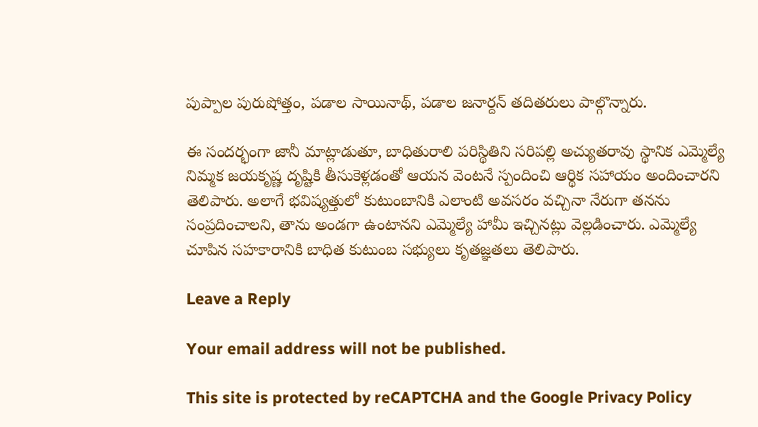పుప్పాల పురుషోత్తం, పడాల సాయినాథ్, పడాల జనార్దన్ తదితరులు పాల్గొన్నారు.

ఈ సందర్భంగా జానీ మాట్లాడుతూ, బాధితురాలి పరిస్థితిని సరిపల్లి అచ్యుతరావు స్థానిక ఎమ్మెల్యే నిమ్మక జయకృష్ణ దృష్టికి తీసుకెళ్లడంతో ఆయన వెంటనే స్పందించి ఆర్థిక సహాయం అందించారని తెలిపారు. అలాగే భవిష్యత్తులో కుటుంబానికి ఎలాంటి అవసరం వచ్చినా నేరుగా తనను సంప్రదించాలని, తాను అండగా ఉంటానని ఎమ్మెల్యే హామీ ఇచ్చినట్లు వెల్లడించారు. ఎమ్మెల్యే చూపిన సహకారానికి బాధిత కుటుంబ సభ్యులు కృతజ్ఞతలు తెలిపారు.

Leave a Reply

Your email address will not be published.

This site is protected by reCAPTCHA and the Google Privacy Policy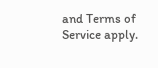and Terms of Service apply.